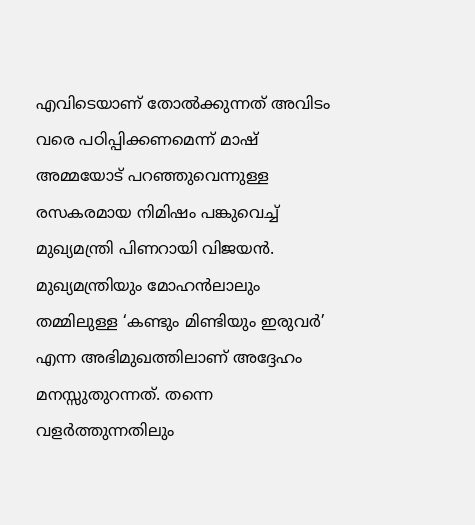എവിടെയാണ് തോൽക്കുന്നത് അവിടം വരെ പഠിപ്പിക്കണമെന്ന് മാഷ് അമ്മയോട് പറഞ്ഞുവെന്നു‍ള്ള രസകരമായ നിമിഷം പങ്കുവെച്ച് മുഖ്യമന്ത്രി പിണറായി വിജയൻ. മുഖ്യമന്ത്രിയും മോഹൻലാലും തമ്മിലുള്ള ‘കണ്ടും മിണ്ടിയും ഇരുവർ’ എന്ന അഭിമുഖത്തിലാണ് അദ്ദേഹം മനസ്സുതുറന്നത്. തന്നെ വളർത്തുന്നതിലും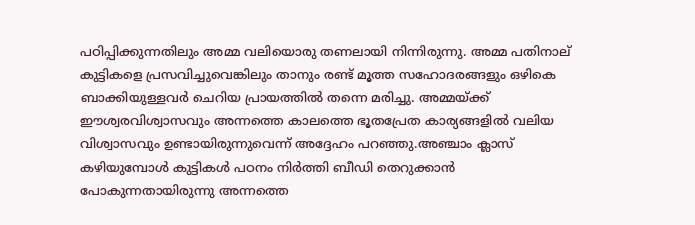പഠിപ്പിക്കുന്നതിലും അമ്മ വലിയൊരു തണലായി നിന്നിരുന്നു. അമ്മ പതിനാല് കുട്ടികളെ പ്രസവിച്ചുവെങ്കിലും താനും രണ്ട് മൂത്ത സഹോദരങ്ങളും ഒഴികെ ബാക്കിയുള്ളവർ ചെറിയ പ്രായത്തിൽ തന്നെ മരിച്ചു. അമ്മയ്ക്ക് ഈശ്വരവിശ്വാസവും അന്നത്തെ കാലത്തെ ഭൂതപ്രേത കാര്യങ്ങളിൽ വലിയ വിശ്വാസവും ഉണ്ടായിരുന്നുവെന്ന് അദ്ദേഹം പറഞ്ഞു.അഞ്ചാം ക്ലാസ് കഴിയുമ്പോൾ കുട്ടികൾ പഠനം നിർത്തി ബീഡി തെറുക്കാൻ പോകുന്നതായിരുന്നു അന്നത്തെ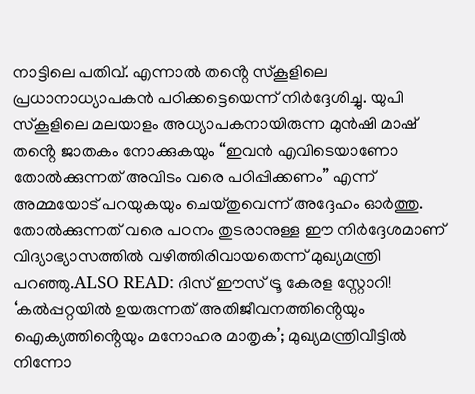നാട്ടിലെ പതിവ്. എന്നാൽ തൻ്റെ സ്കൂളിലെ പ്രധാനാധ്യാപകൻ പഠിക്കട്ടെയെന്ന് നിർദ്ദേശിച്ചു. യുപി സ്കൂളിലെ മലയാളം അധ്യാപകനായിരുന്ന മുൻഷി മാഷ് തൻ്റെ ജാതകം നോക്കുകയും “ഇവൻ എവിടെയാണോ തോൽക്കുന്നത് അവിടം വരെ പഠിപ്പിക്കണം” എന്ന് അമ്മയോട് പറയുകയും ചെയ്തുവെന്ന് അദ്ദേഹം ഓർത്തു. തോൽക്കുന്നത് വരെ പഠനം തുടരാനുള്ള ഈ നിർദ്ദേശമാണ് വിദ്യാഭ്യാസത്തിൽ വഴിത്തിരിവായതെന്ന് മുഖ്യമന്ത്രി പറഞ്ഞു.ALSO READ: ദിസ് ഈസ് ട്രൂ കേരള സ്റ്റോറി! ‘കൽപ്പറ്റയിൽ ഉയരുന്നത് അതിജീവനത്തിൻ്റെയും ഐക്യത്തിൻ്റെയും മനോഹര മാതൃക’; മുഖ്യമന്ത്രിവീട്ടിൽ നിന്നോ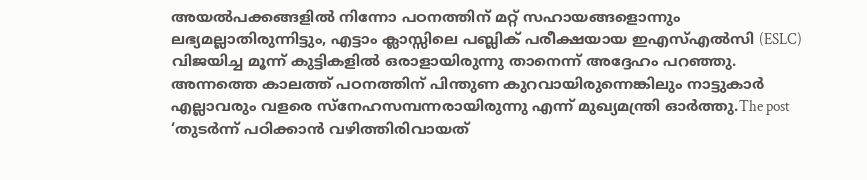അയൽപക്കങ്ങളിൽ നിന്നോ പഠനത്തിന് മറ്റ് സഹായങ്ങളൊന്നും ലഭ്യമല്ലാതിരുന്നിട്ടും, എട്ടാം ക്ലാസ്സിലെ പബ്ലിക് പരീക്ഷയായ ഇഎസ്എൽസി (ESLC) വിജയിച്ച മൂന്ന് കുട്ടികളിൽ ഒരാളായിരുന്നു താനെന്ന് അദ്ദേഹം പറഞ്ഞു. അന്നത്തെ കാലത്ത് പഠനത്തിന് പിന്തുണ കുറവായിരുന്നെങ്കിലും നാട്ടുകാർ എല്ലാവരും വളരെ സ്നേഹസമ്പന്നരായിരുന്നു എന്ന് മുഖ്യമന്ത്രി ഓർത്തു.The post ‘തുടർന്ന് പഠിക്കാൻ വഴിത്തിരിവായത്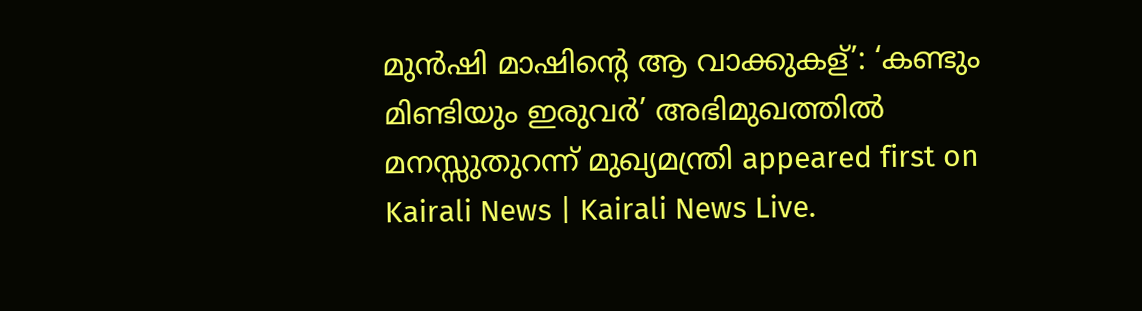മുൻഷി മാഷിൻ്റെ ആ വാക്കുകള്’: ‘കണ്ടും മിണ്ടിയും ഇരുവർ’ അഭിമുഖത്തിൽ മനസ്സുതുറന്ന് മുഖ്യമന്ത്രി appeared first on Kairali News | Kairali News Live.